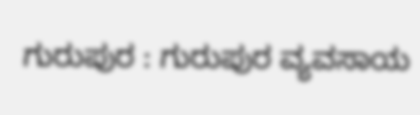ಗುರುಪುರ : ಗುರುಪುರ ವ್ಯವಸಾಯ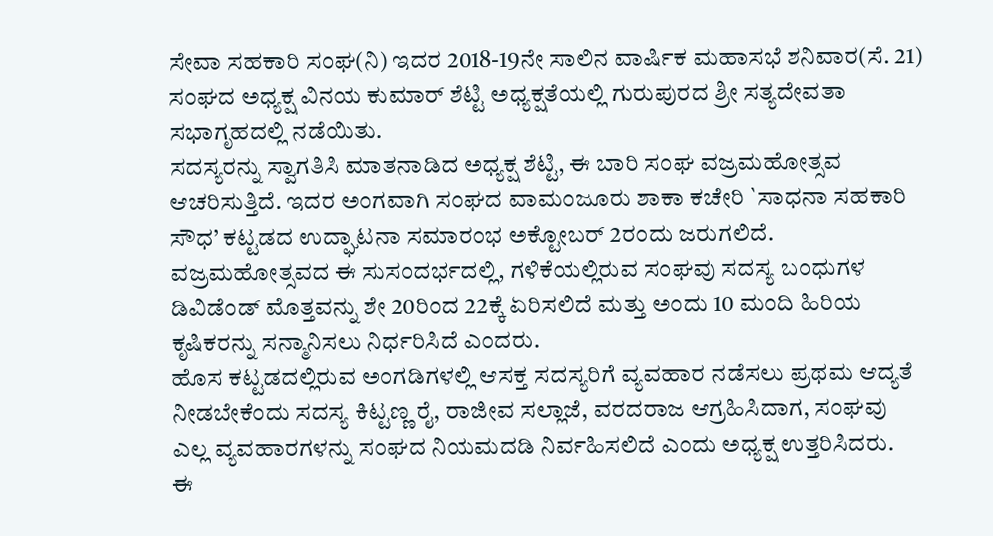ಸೇವಾ ಸಹಕಾರಿ ಸಂಘ(ನಿ) ಇದರ 2018-19ನೇ ಸಾಲಿನ ವಾರ್ಷಿಕ ಮಹಾಸಭೆ ಶನಿವಾರ(ಸೆ. 21) ಸಂಘದ ಅಧ್ಯಕ್ಷ ವಿನಯ ಕುಮಾರ್ ಶೆಟ್ಟಿ ಅಧ್ಯಕ್ಷತೆಯಲ್ಲಿ ಗುರುಪುರದ ಶ್ರೀ ಸತ್ಯದೇವತಾ ಸಭಾಗೃಹದಲ್ಲಿ ನಡೆಯಿತು.
ಸದಸ್ಯರನ್ನು ಸ್ವಾಗತಿಸಿ ಮಾತನಾಡಿದ ಅಧ್ಯಕ್ಷ ಶೆಟ್ಟಿ, ಈ ಬಾರಿ ಸಂಘ ವಜ್ರಮಹೋತ್ಸವ ಆಚರಿಸುತ್ತಿದೆ. ಇದರ ಅಂಗವಾಗಿ ಸಂಘದ ವಾಮಂಜೂರು ಶಾಕಾ ಕಚೇರಿ `ಸಾಧನಾ ಸಹಕಾರಿ ಸೌಧ’ ಕಟ್ಟಡದ ಉದ್ಘಾಟನಾ ಸಮಾರಂಭ ಅಕ್ಟೋಬರ್ 2ರಂದು ಜರುಗಲಿದೆ. ವಜ್ರಮಹೋತ್ಸವದ ಈ ಸುಸಂದರ್ಭದಲ್ಲಿ, ಗಳಿಕೆಯಲ್ಲಿರುವ ಸಂಘವು ಸದಸ್ಯ ಬಂಧುಗಳ ಡಿವಿಡೆಂಡ್ ಮೊತ್ತವನ್ನು ಶೇ 20ರಿಂದ 22ಕ್ಕೆ ಏರಿಸಲಿದೆ ಮತ್ತು ಅಂದು 10 ಮಂದಿ ಹಿರಿಯ ಕೃಷಿಕರನ್ನು ಸನ್ಮಾನಿಸಲು ನಿರ್ಧರಿಸಿದೆ ಎಂದರು.
ಹೊಸ ಕಟ್ಟಡದಲ್ಲಿರುವ ಅಂಗಡಿಗಳಲ್ಲಿ ಆಸಕ್ತ ಸದಸ್ಯರಿಗೆ ವ್ಯವಹಾರ ನಡೆಸಲು ಪ್ರಥಮ ಆದ್ಯತೆ ನೀಡಬೇಕೆಂದು ಸದಸ್ಯ ಕಿಟ್ಟಣ್ಣ ರೈ, ರಾಜೀವ ಸಲ್ಲಾಜೆ, ವರದರಾಜ ಆಗ್ರಹಿಸಿದಾಗ, ಸಂಘವು ಎಲ್ಲ ವ್ಯವಹಾರಗಳನ್ನು ಸಂಘದ ನಿಯಮದಡಿ ನಿರ್ವಹಿಸಲಿದೆ ಎಂದು ಅಧ್ಯಕ್ಷ ಉತ್ತರಿಸಿದರು.
ಈ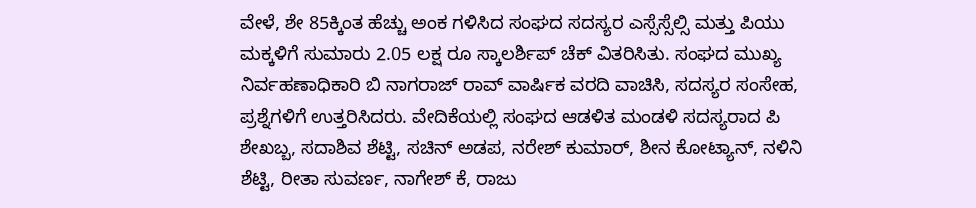ವೇಳೆ, ಶೇ 85ಕ್ಕಿಂತ ಹೆಚ್ಚು ಅಂಕ ಗಳಿಸಿದ ಸಂಘದ ಸದಸ್ಯರ ಎಸ್ಸೆಸ್ಸೆಲ್ಸಿ ಮತ್ತು ಪಿಯು ಮಕ್ಕಳಿಗೆ ಸುಮಾರು 2.05 ಲಕ್ಷ ರೂ ಸ್ಕಾಲರ್ಶಿಪ್ ಚೆಕ್ ವಿತರಿಸಿತು. ಸಂಘದ ಮುಖ್ಯ ನಿರ್ವಹಣಾಧಿಕಾರಿ ಬಿ ನಾಗರಾಜ್ ರಾವ್ ವಾರ್ಷಿಕ ವರದಿ ವಾಚಿಸಿ, ಸದಸ್ಯರ ಸಂಸೇಹ, ಪ್ರಶ್ನೆಗಳಿಗೆ ಉತ್ತರಿಸಿದರು. ವೇದಿಕೆಯಲ್ಲಿ ಸಂಘದ ಆಡಳಿತ ಮಂಡಳಿ ಸದಸ್ಯರಾದ ಪಿ ಶೇಖಬ್ಬ, ಸದಾಶಿವ ಶೆಟ್ಟಿ, ಸಚಿನ್ ಅಡಪ, ನರೇಶ್ ಕುಮಾರ್, ಶೀನ ಕೋಟ್ಯಾನ್, ನಳಿನಿ ಶೆಟ್ಟಿ, ರೀತಾ ಸುವರ್ಣ, ನಾಗೇಶ್ ಕೆ, ರಾಜು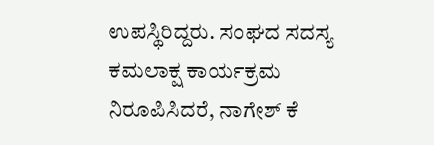ಉಪಸ್ಥಿರಿದ್ದರು. ಸಂಘದ ಸದಸ್ಯ ಕಮಲಾಕ್ಷ ಕಾರ್ಯಕ್ರಮ ನಿರೂಪಿಸಿದರೆ, ನಾಗೇಶ್ ಕೆ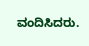ವಂದಿಸಿದರು.